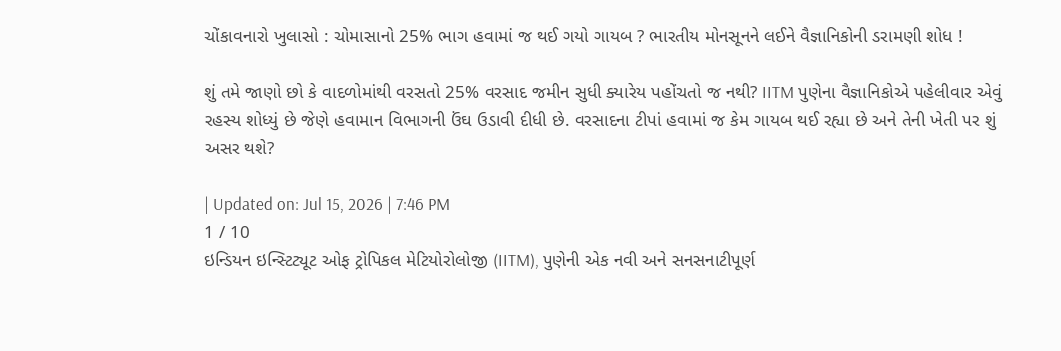ચોંકાવનારો ખુલાસો : ચોમાસાનો 25% ભાગ હવામાં જ થઈ ગયો ગાયબ ? ભારતીય મોનસૂનને લઈને વૈજ્ઞાનિકોની ડરામણી શોધ !

શું તમે જાણો છો કે વાદળોમાંથી વરસતો 25% વરસાદ જમીન સુધી ક્યારેય પહોંચતો જ નથી? IITM પુણેના વૈજ્ઞાનિકોએ પહેલીવાર એવું રહસ્ય શોધ્યું છે જેણે હવામાન વિભાગની ઉંઘ ઉડાવી દીધી છે. વરસાદના ટીપાં હવામાં જ કેમ ગાયબ થઈ રહ્યા છે અને તેની ખેતી પર શું અસર થશે?

| Updated on: Jul 15, 2026 | 7:46 PM
1 / 10
ઇન્ડિયન ઇન્સ્ટિટ્યૂટ ઓફ ટ્રોપિકલ મેટિયોરોલોજી (IITM), પુણેની એક નવી અને સનસનાટીપૂર્ણ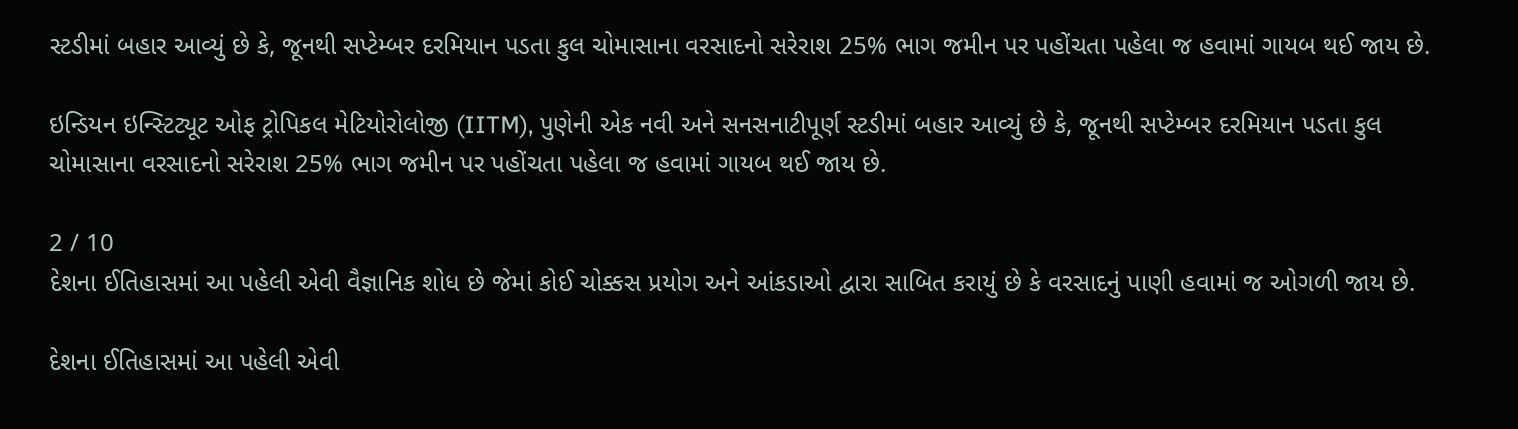સ્ટડીમાં બહાર આવ્યું છે કે, જૂનથી સપ્ટેમ્બર દરમિયાન પડતા કુલ ચોમાસાના વરસાદનો સરેરાશ 25% ભાગ જમીન પર પહોંચતા પહેલા જ હવામાં ગાયબ થઈ જાય છે.

ઇન્ડિયન ઇન્સ્ટિટ્યૂટ ઓફ ટ્રોપિકલ મેટિયોરોલોજી (IITM), પુણેની એક નવી અને સનસનાટીપૂર્ણ સ્ટડીમાં બહાર આવ્યું છે કે, જૂનથી સપ્ટેમ્બર દરમિયાન પડતા કુલ ચોમાસાના વરસાદનો સરેરાશ 25% ભાગ જમીન પર પહોંચતા પહેલા જ હવામાં ગાયબ થઈ જાય છે.

2 / 10
દેશના ઈતિહાસમાં આ પહેલી એવી વૈજ્ઞાનિક શોધ છે જેમાં કોઈ ચોક્કસ પ્રયોગ અને આંકડાઓ દ્વારા સાબિત કરાયું છે કે વરસાદનું પાણી હવામાં જ ઓગળી જાય છે.

દેશના ઈતિહાસમાં આ પહેલી એવી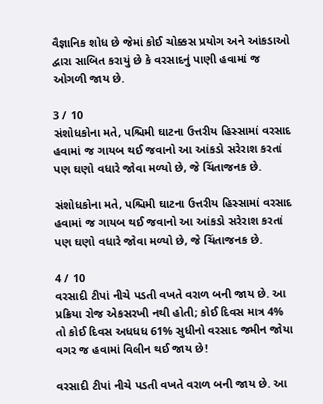વૈજ્ઞાનિક શોધ છે જેમાં કોઈ ચોક્કસ પ્રયોગ અને આંકડાઓ દ્વારા સાબિત કરાયું છે કે વરસાદનું પાણી હવામાં જ ઓગળી જાય છે.

3 / 10
સંશોધકોના મતે, પશ્ચિમી ઘાટના ઉત્તરીય હિસ્સામાં વરસાદ હવામાં જ ગાયબ થઈ જવાનો આ આંકડો સરેરાશ કરતાં પણ ઘણો વધારે જોવા મળ્યો છે, જે ચિંતાજનક છે.

સંશોધકોના મતે, પશ્ચિમી ઘાટના ઉત્તરીય હિસ્સામાં વરસાદ હવામાં જ ગાયબ થઈ જવાનો આ આંકડો સરેરાશ કરતાં પણ ઘણો વધારે જોવા મળ્યો છે, જે ચિંતાજનક છે.

4 / 10
વરસાદી ટીપાં નીચે પડતી વખતે વરાળ બની જાય છે. આ પ્રક્રિયા રોજ એકસરખી નથી હોતી; કોઈ દિવસ માત્ર 4% તો કોઈ દિવસ અધધધ 61% સુધીનો વરસાદ જમીન જોયા વગર જ હવામાં વિલીન થઈ જાય છે!

વરસાદી ટીપાં નીચે પડતી વખતે વરાળ બની જાય છે. આ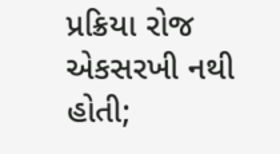પ્રક્રિયા રોજ એકસરખી નથી હોતી;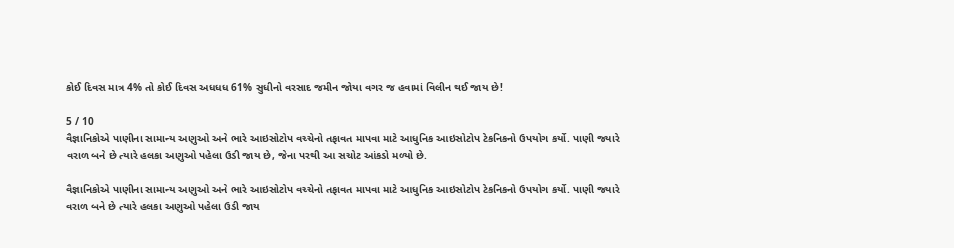કોઈ દિવસ માત્ર 4% તો કોઈ દિવસ અધધધ 61% સુધીનો વરસાદ જમીન જોયા વગર જ હવામાં વિલીન થઈ જાય છે!

5 / 10
વૈજ્ઞાનિકોએ પાણીના સામાન્ય અણુઓ અને ભારે આઇસોટોપ વચ્ચેનો તફાવત માપવા માટે આધુનિક આઇસોટોપ ટેકનિકનો ઉપયોગ કર્યો. પાણી જ્યારે વરાળ બને છે ત્યારે હલકા અણુઓ પહેલા ઉડી જાય છે, જેના પરથી આ સચોટ આંકડો મળ્યો છે.

વૈજ્ઞાનિકોએ પાણીના સામાન્ય અણુઓ અને ભારે આઇસોટોપ વચ્ચેનો તફાવત માપવા માટે આધુનિક આઇસોટોપ ટેકનિકનો ઉપયોગ કર્યો. પાણી જ્યારે વરાળ બને છે ત્યારે હલકા અણુઓ પહેલા ઉડી જાય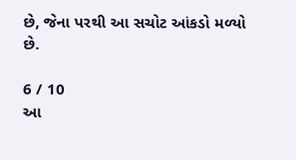છે, જેના પરથી આ સચોટ આંકડો મળ્યો છે.

6 / 10
આ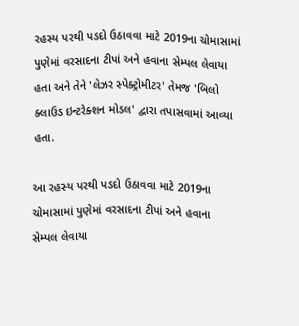રહસ્ય પરથી પડદો ઉઠાવવા માટે 2019ના ચોમાસામાં પુણેમાં વરસાદના ટીપાં અને હવાના સેમ્પલ લેવાયા હતા અને તેને 'લેઝર સ્પેક્ટ્રોમીટર' તેમજ 'બિલો ક્લાઉડ ઇન્ટરેક્શન મોડલ' દ્વારા તપાસવામાં આવ્યા હતા.

આ રહસ્ય પરથી પડદો ઉઠાવવા માટે 2019ના ચોમાસામાં પુણેમાં વરસાદના ટીપાં અને હવાના સેમ્પલ લેવાયા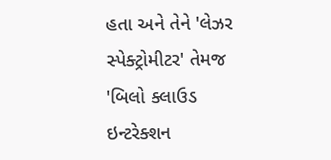હતા અને તેને 'લેઝર સ્પેક્ટ્રોમીટર' તેમજ 'બિલો ક્લાઉડ ઇન્ટરેક્શન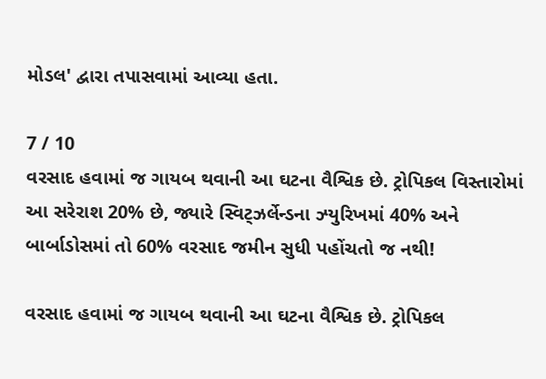મોડલ' દ્વારા તપાસવામાં આવ્યા હતા.

7 / 10
વરસાદ હવામાં જ ગાયબ થવાની આ ઘટના વૈશ્વિક છે. ટ્રોપિકલ વિસ્તારોમાં આ સરેરાશ 20% છે, જ્યારે સ્વિટ્ઝર્લેન્ડના ઝ્યુરિખમાં 40% અને બાર્બાડોસમાં તો 60% વરસાદ જમીન સુધી પહોંચતો જ નથી!

વરસાદ હવામાં જ ગાયબ થવાની આ ઘટના વૈશ્વિક છે. ટ્રોપિકલ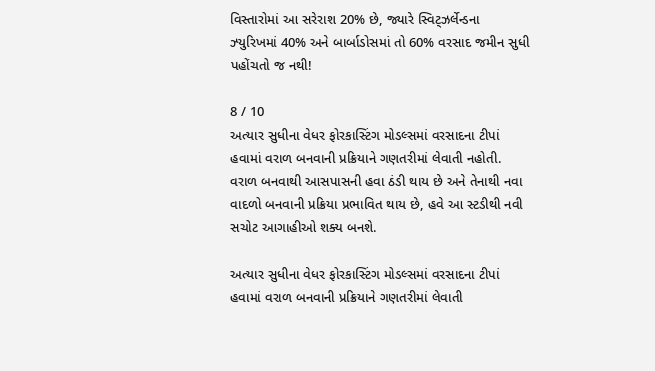વિસ્તારોમાં આ સરેરાશ 20% છે, જ્યારે સ્વિટ્ઝર્લેન્ડના ઝ્યુરિખમાં 40% અને બાર્બાડોસમાં તો 60% વરસાદ જમીન સુધી પહોંચતો જ નથી!

8 / 10
અત્યાર સુધીના વેધર ફોરકાસ્ટિંગ મોડલ્સમાં વરસાદના ટીપાં હવામાં વરાળ બનવાની પ્રક્રિયાને ગણતરીમાં લેવાતી નહોતી. વરાળ બનવાથી આસપાસની હવા ઠંડી થાય છે અને તેનાથી નવા વાદળો બનવાની પ્રક્રિયા પ્રભાવિત થાય છે, હવે આ સ્ટડીથી નવી સચોટ આગાહીઓ શક્ય બનશે.

અત્યાર સુધીના વેધર ફોરકાસ્ટિંગ મોડલ્સમાં વરસાદના ટીપાં હવામાં વરાળ બનવાની પ્રક્રિયાને ગણતરીમાં લેવાતી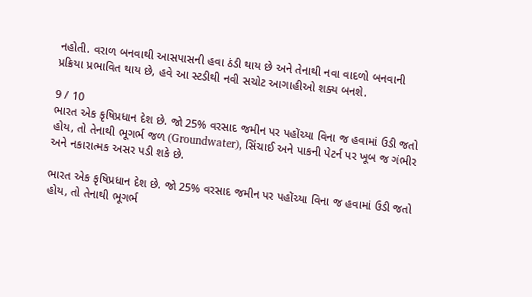નહોતી. વરાળ બનવાથી આસપાસની હવા ઠંડી થાય છે અને તેનાથી નવા વાદળો બનવાની પ્રક્રિયા પ્રભાવિત થાય છે, હવે આ સ્ટડીથી નવી સચોટ આગાહીઓ શક્ય બનશે.

9 / 10
ભારત એક કૃષિપ્રધાન દેશ છે. જો 25% વરસાદ જમીન પર પહોંચ્યા વિના જ હવામાં ઉડી જતો હોય, તો તેનાથી ભૂગર્ભ જળ (Groundwater), સિંચાઈ અને પાકની પેટર્ન પર ખૂબ જ ગંભીર અને નકારાત્મક અસર પડી શકે છે.

ભારત એક કૃષિપ્રધાન દેશ છે. જો 25% વરસાદ જમીન પર પહોંચ્યા વિના જ હવામાં ઉડી જતો હોય, તો તેનાથી ભૂગર્ભ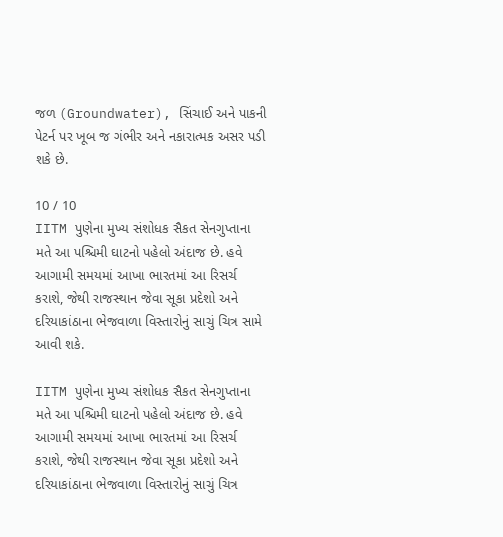જળ (Groundwater), સિંચાઈ અને પાકની પેટર્ન પર ખૂબ જ ગંભીર અને નકારાત્મક અસર પડી શકે છે.

10 / 10
IITM પુણેના મુખ્ય સંશોધક સૈકત સેનગુપ્તાના મતે આ પશ્ચિમી ઘાટનો પહેલો અંદાજ છે. હવે આગામી સમયમાં આખા ભારતમાં આ રિસર્ચ કરાશે, જેથી રાજસ્થાન જેવા સૂકા પ્રદેશો અને દરિયાકાંઠાના ભેજવાળા વિસ્તારોનું સાચું ચિત્ર સામે આવી શકે.

IITM પુણેના મુખ્ય સંશોધક સૈકત સેનગુપ્તાના મતે આ પશ્ચિમી ઘાટનો પહેલો અંદાજ છે. હવે આગામી સમયમાં આખા ભારતમાં આ રિસર્ચ કરાશે, જેથી રાજસ્થાન જેવા સૂકા પ્રદેશો અને દરિયાકાંઠાના ભેજવાળા વિસ્તારોનું સાચું ચિત્ર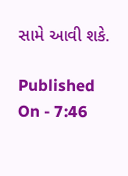સામે આવી શકે.

Published On - 7:46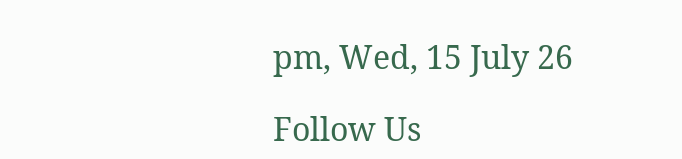pm, Wed, 15 July 26

Follow Us